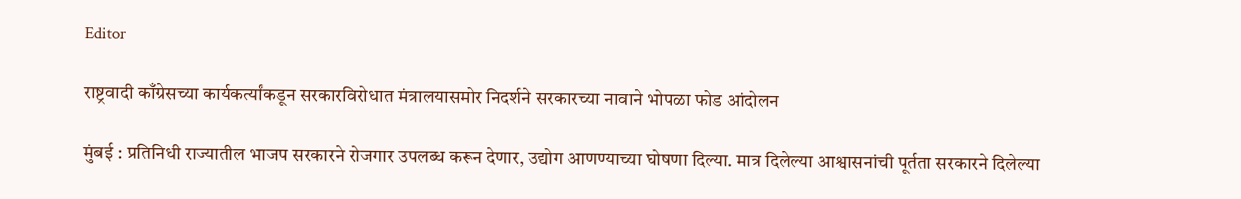Editor

राष्ट्रवादी काँग्रेसच्या कार्यकर्त्यांकडून सरकारविरोधात मंत्रालयासमोर निदर्शने सरकारच्या नावाने भोपळा फोड आंदोलन

मुंबई : प्रतिनिधी राज्यातील भाजप सरकारने रोजगार उपलब्ध करून देणार, उद्योग आणण्याच्या घोषणा दिल्या. मात्र दिलेल्या आश्वासनांची पूर्तता सरकारने दिलेल्या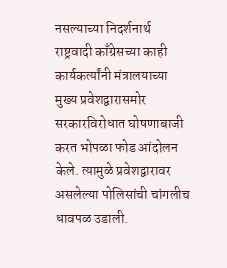नसल्याच्या निदर्शनार्थ राष्ट्रवादी काँग्रेसच्या काही कार्यकर्त्यांनी मंत्रालयाच्या मुख्य प्रवेशद्वारासमोर सरकारविरोधात घोषणाबाजी करत भोपळा फोड आंदोलन केले. त्यामुळे प्रवेशद्वारावर असलेल्या पोलिसांची चांगलीच धावपळ उडाली.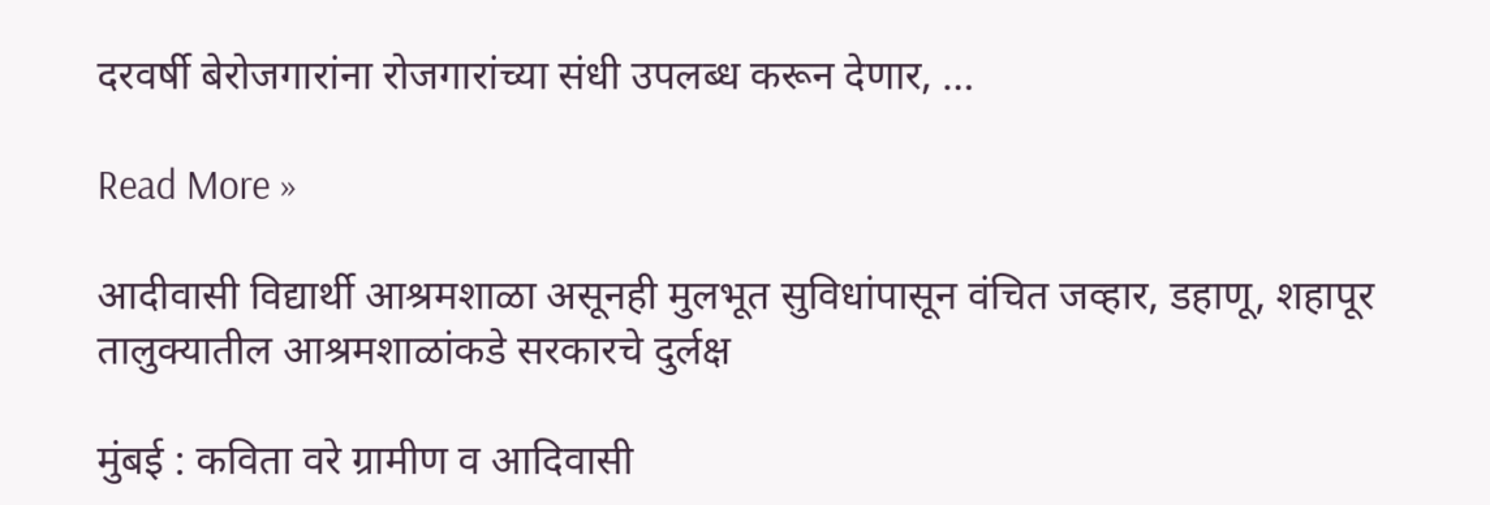दरवर्षी बेरोजगारांना रोजगारांच्या संधी उपलब्ध करून देणार, …

Read More »

आदीवासी विद्यार्थी आश्रमशाळा असूनही मुलभूत सुविधांपासून वंचित जव्हार, डहाणू, शहापूर तालुक्यातील आश्रमशाळांकडे सरकारचे दुर्लक्ष

मुंबई : कविता वरे ग्रामीण व आदिवासी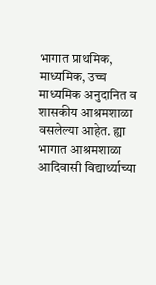भागात प्राथमिक, माध्यमिक, उच्च माध्यमिक अनुदानित व शासकीय आश्रमशाळा वसलेल्या आहेत. ह्या भागात आश्रमशाळा आदिवासी विद्यार्थ्याच्या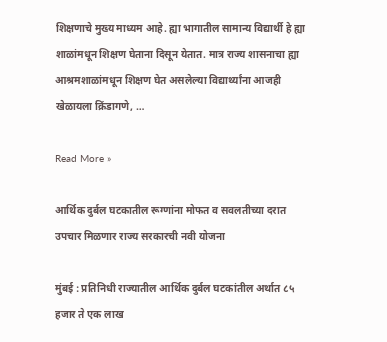शिक्षणाचे मुख्य माध्यम आहे. ह्या भागातील सामान्य विद्यार्थी हे ह्या शाळांमधून शिक्षण घेताना दिसून येतात. मात्र राज्य शासनाचा ह्या आश्रमशाळांमधून शिक्षण घेत असलेल्या विद्यार्थ्यांना आजही खेळायला क्रिंडागणे, …

Read More »

आर्थिक दुर्बल घटकातील रूग्णांना मोफत व सवलतीच्या दरात उपचार मिळणार राज्य सरकारची नवी योजना

मुंबई : प्रतिनिधी राज्यातील आर्थिक दुर्बल घटकांतील अर्थात ८५ हजार ते एक लाख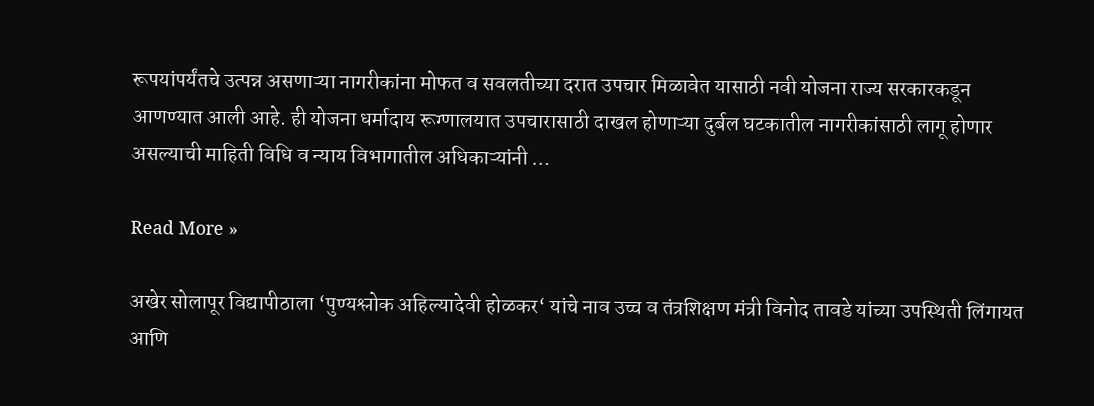रूपयांपर्यंतचे उत्पन्न असणाऱ्या नागरीकांना मोफत व सवलतीच्या दरात उपचार मिळावेत यासाठी नवी योजना राज्य सरकारकडून आणण्यात आली आहे. ही योजना धर्मादाय रूग्णालयात उपचारासाठी दाखल होणाऱ्या दुर्बल घटकातील नागरीकांसाठी लागू होणार असल्याची माहिती विधि व न्याय विभागातील अधिकाऱ्यांनी …

Read More »

अखेर सोलापूर विद्यापीठाला ‘पुण्यश्लोक अहिल्यादेवी होळकर‘ यांचे नाव उच्च व तंत्रशिक्षण मंत्री विनोद तावडे यांच्या उपस्थिती लिंगायत आणि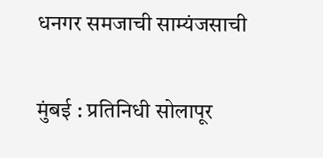धनगर समजाची साम्यंजसाची

मुंबई : प्रतिनिधी सोलापूर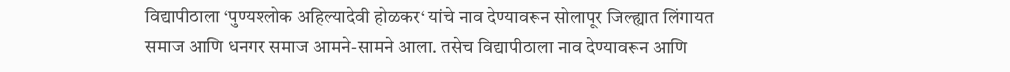विद्यापीठाला ‘पुण्यश्लोक अहिल्यादेवी होळकर‘ यांचे नाव देण्यावरून सोलापूर जिल्ह्यात लिंगायत समाज आणि धनगर समाज आमने-सामने आला. तसेच विद्यापीठाला नाव देण्यावरून आणि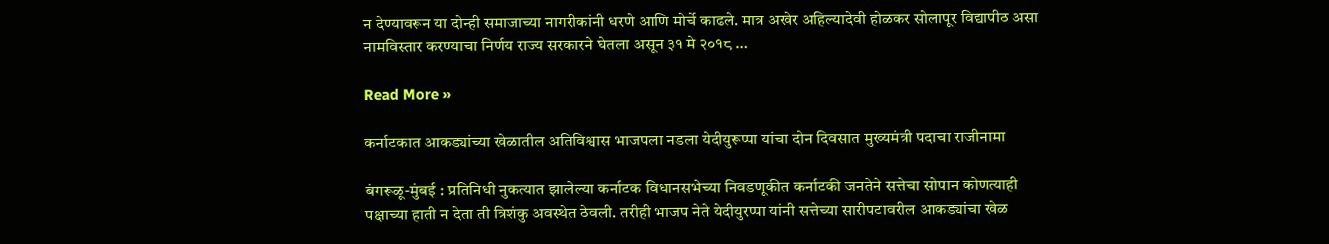न देण्यावरून या दोन्ही समाजाच्या नागरीकांनी धरणे आणि मोर्चे काढले. मात्र अखेर अहिल्यादेवी होळकर सोलापूर विद्यापीठ असा नामविस्तार करण्याचा निर्णय राज्य सरकारने घेतला असून ३१ मे २०१८ …

Read More »

कर्नाटकात आकड्यांच्या खेळातील अतिविश्वास भाजपला नडला येदीयुरूप्पा यांचा दोन दिवसात मुख्यमंत्री पदाचा राजीनामा

बंगरूळू-मुंबई : प्रतिनिधी नुकत्यात झालेल्या कर्नाटक विधानसभेच्या निवडणूकीत कर्नाटकी जनतेने सत्तेचा सोपान कोणत्याही पक्षाच्या हाती न देता ती त्रिशंकु अवस्थेत ठेवली. तरीही भाजप नेते येदीयुरप्पा यांनी सत्तेच्या सारीपटावरील आकड्यांचा खेळ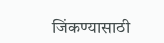जिंकण्यासाठी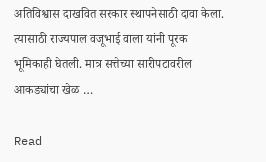अतिविश्वास दाखवित सरकार स्थापनेसाठी दावा केला. त्यासाठी राज्यपाल वजूभाई वाला यांनी पूरक भूमिकाही घेतली. मात्र सत्तेच्या सारीपटावरील आकड्यांचा खेळ …

Read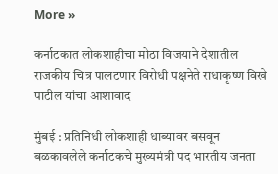More »

कर्नाटकात लोकशाहीचा मोठा विजयाने देशातील राजकीय चित्र पालटणार विरोधी पक्षनेते राधाकृष्ण विखे पाटील यांचा आशावाद

मुंबई : प्रतिनिधी लोकशाही धाब्यावर बसवून बळकावलेले कर्नाटकचे मुख्यमंत्री पद भारतीय जनता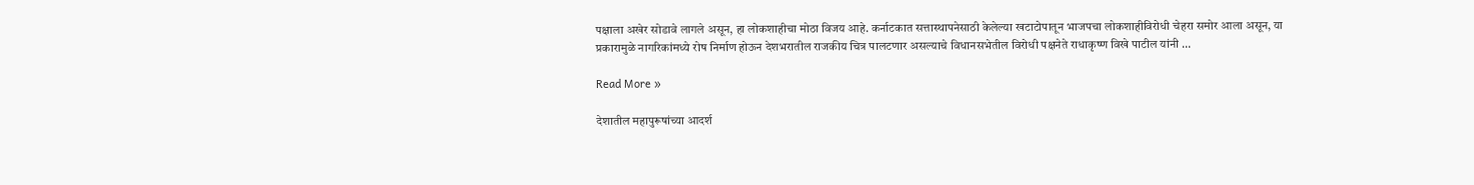पक्षाला अखेर सोडावे लागले असून, हा लोकशाहीचा मोठा विजय आहे. कर्नाटकात सत्तास्थापनेसाठी केलेल्या खटाटोपातून भाजपचा लोकशाहीविरोधी चेहरा समोर आला असून, या प्रकारामुळे नागरिकांमध्ये रोष निर्माण होऊन देशभरातील राजकीय चित्र पालटणार असल्याचे विधानसभेतील विरोधी पक्षनेते राधाकृष्ण विखे पाटील यांनी …

Read More »

देशातील महापुरूषांच्या आदर्श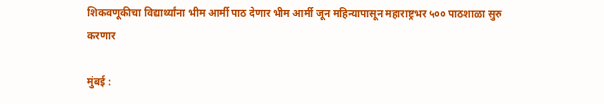शिकवणूकीचा विद्यार्थ्यांना भीम आर्मी पाठ देणार भीम आर्मी जून महिन्यापासून महाराष्ट्रभर ५०० पाठशाळा सुरु करणार

मुंबई :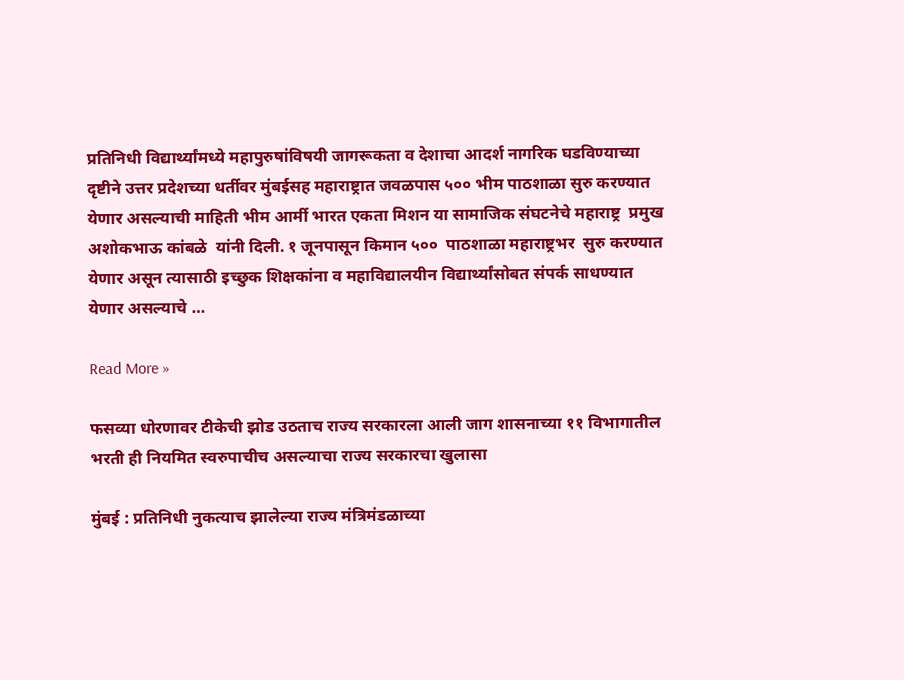प्रतिनिधी विद्यार्थ्यांमध्ये महापुरुषांविषयी जागरूकता व देशाचा आदर्श नागरिक घडविण्याच्या दृष्टीने उत्तर प्रदेशच्या धर्तीवर मुंबईसह महाराष्ट्रात जवळपास ५०० भीम पाठशाळा सुरु करण्यात येणार असल्याची माहिती भीम आर्मी भारत एकता मिशन या सामाजिक संघटनेचे महाराष्ट्र  प्रमुख अशोकभाऊ कांबळे  यांनी दिली. १ जूनपासून किमान ५००  पाठशाळा महाराष्ट्रभर  सुरु करण्यात येणार असून त्यासाठी इच्छुक शिक्षकांना व महाविद्यालयीन विद्यार्थ्यांसोबत संपर्क साधण्यात येणार असल्याचे …

Read More »

फसव्या धोरणावर टीकेची झोड उठताच राज्य सरकारला आली जाग शासनाच्या ११ विभागातील भरती ही नियमित स्वरुपाचीच असल्याचा राज्य सरकारचा खुलासा

मुंबई : प्रतिनिधी नुकत्याच झालेल्या राज्य मंत्रिमंडळाच्या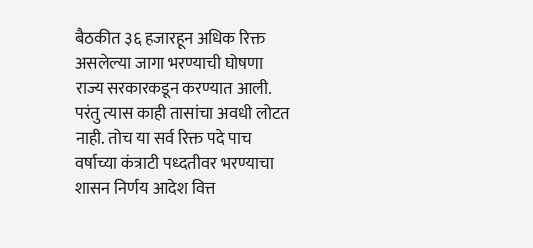बैठकीत ३६ हजारहून अधिक रिक्त असलेल्या जागा भरण्याची घोषणा राज्य सरकारकडून करण्यात आली. परंतु त्यास काही तासांचा अवधी लोटत नाही. तोच या सर्व रिक्त पदे पाच वर्षाच्या कंत्राटी पध्दतीवर भरण्याचा शासन निर्णय आदेश वित्त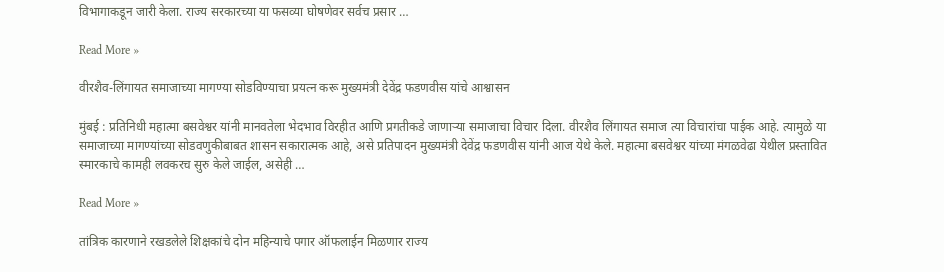विभागाकडून जारी केला. राज्य सरकारच्या या फसव्या घोषणेवर सर्वच प्रसार …

Read More »

वीरशैव-लिंगायत समाजाच्या मागण्या सोडविण्याचा प्रयत्न करू मुख्यमंत्री देवेंद्र फडणवीस यांचे आश्वासन

मुंबई : प्रतिनिधी महात्मा बसवेश्वर यांनी मानवतेला भेदभाव विरहीत आणि प्रगतीकडे जाणाऱ्या समाजाचा विचार दिला. वीरशैव लिंगायत समाज त्या विचारांचा पाईक आहे. त्यामुळे या समाजाच्या मागण्यांच्या सोडवणुकीबाबत शासन सकारात्मक आहे, असे प्रतिपादन मुख्यमंत्री देवेंद्र फडणवीस यांनी आज येथे केले. महात्मा बसवेश्वर यांच्या मंगळवेढा येथील प्रस्तावित स्मारकाचे कामही लवकरच सुरु केले जाईल, असेही …

Read More »

तांत्रिक कारणाने रखडलेले शिक्षकांचे दोन महिन्याचे पगार ऑफलाईन मिळणार राज्य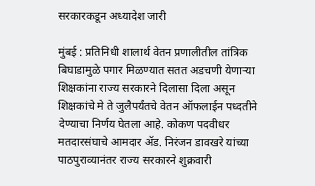सरकारकडून अध्यादेश जारी

मुंबई : प्रतिनिधी शालार्थ वेतन प्रणालीतील तांत्रिक बिघाडामुळे पगार मिळण्यात सतत अडचणी येणाऱ्या शिक्षकांना राज्य सरकारने दिलासा दिला असून शिक्षकांचे मे ते जुलैपर्यंतचे वेतन ऑफलाईन पध्दतीने देण्याचा निर्णय घेतला आहे. कोकण पदवीधर मतदारसंघाचे आमदार ॲड. निरंजन डावखरे यांच्या पाठपुराव्यानंतर राज्य सरकारने शुक्रवारी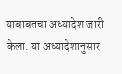याबाबतचा अध्यादेश जारी केला. या अध्यादेशानुसार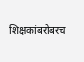शिक्षकांबरोबरच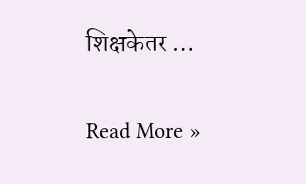शिक्षकेतर …

Read More »